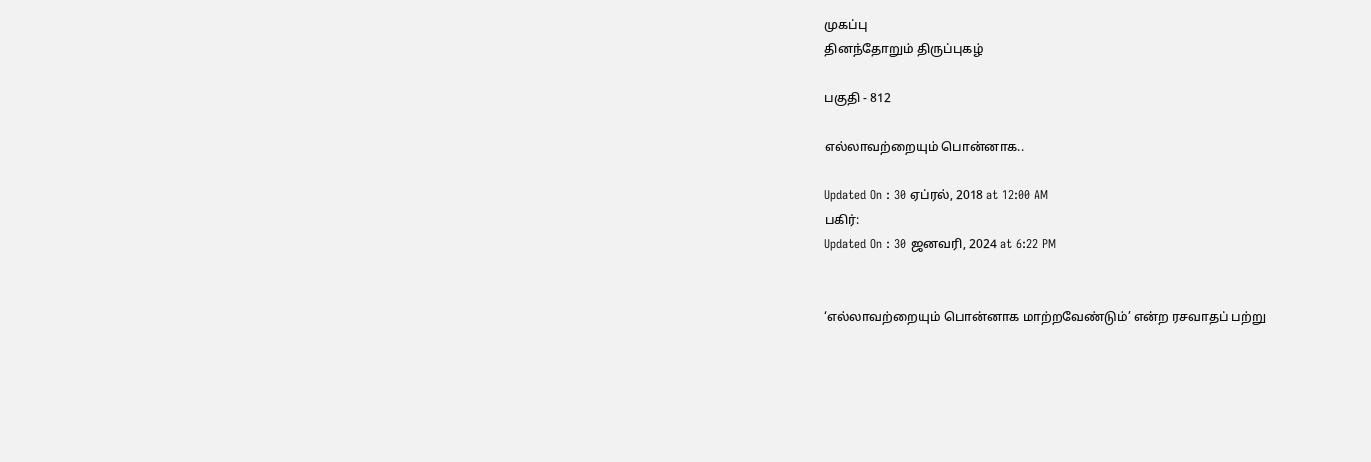முகப்பு
தினந்தோறும் திருப்புகழ்

பகுதி - 812

எல்லாவற்றையும் பொன்னாக..

Updated On : 30 ஏப்ரல், 2018 at 12:00 AM
பகிர்:
Updated On : 30 ஜனவரி, 2024 at 6:22 PM


‘எல்லாவற்றையும் பொன்னாக மாற்றவேண்டும்’ என்ற ரசவாதப் பற்று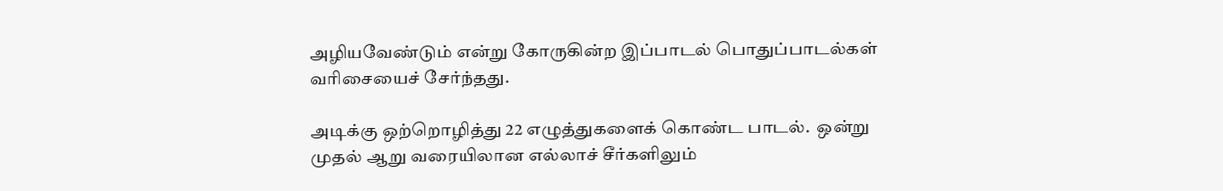அழியவேண்டும் என்று கோருகின்ற இப்பாடல் பொதுப்பாடல்கள் வரிசையைச் சேர்ந்தது.

அடிக்கு ஒற்றொழித்து 22 எழுத்துகளைக் கொண்ட பாடல்.  ஒன்று முதல் ஆறு வரையிலான எல்லாச் சீர்களிலும்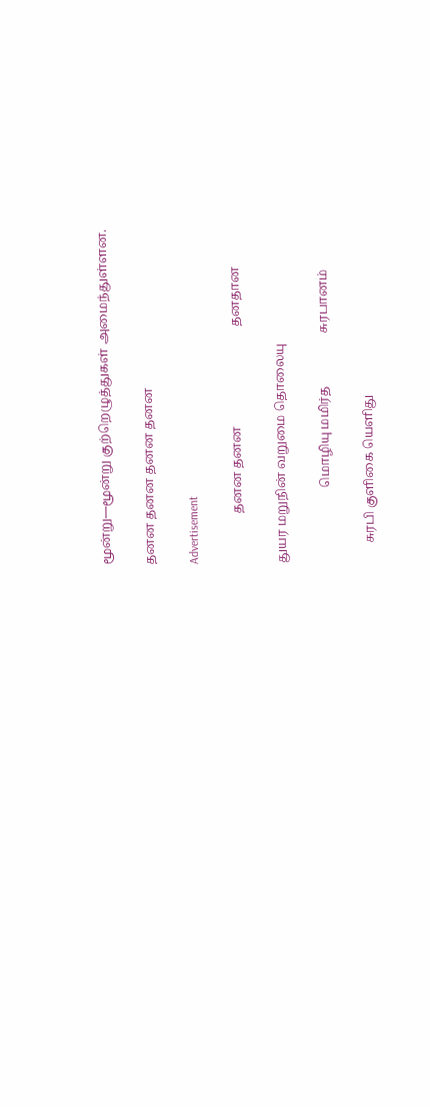மூன்று—மூன்று குற்றெழுத்துகள் அமைந்துள்ளன.

தனன தனன தனன தனன

Advertisement

                தனன தனன                                தனதான

துயர மறுநின் வறுமை தொலையு

                        மொழியு மமிர்த                 சுரபானம்

      சுரபி குளிகை யெளிது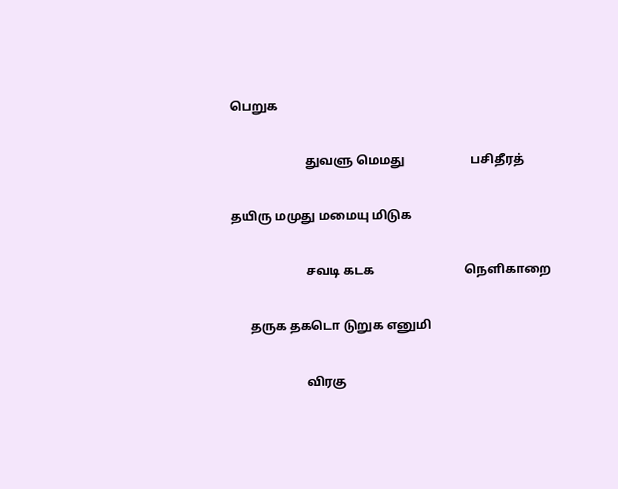பெறுக

                        துவளு மெமது                     பசிதீரத்

தயிரு மமுது மமையு மிடுக

                        சவடி கடக                             நெளிகாறை

      தருக தகடொ டுறுக எனுமி

                        விரகு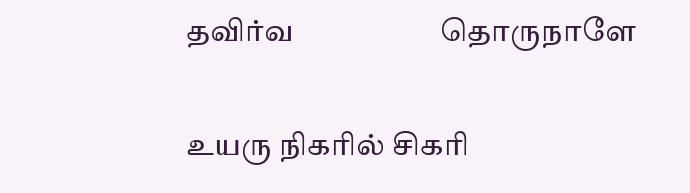தவிர்வ                    தொருநாளே

உயரு நிகரில் சிகரி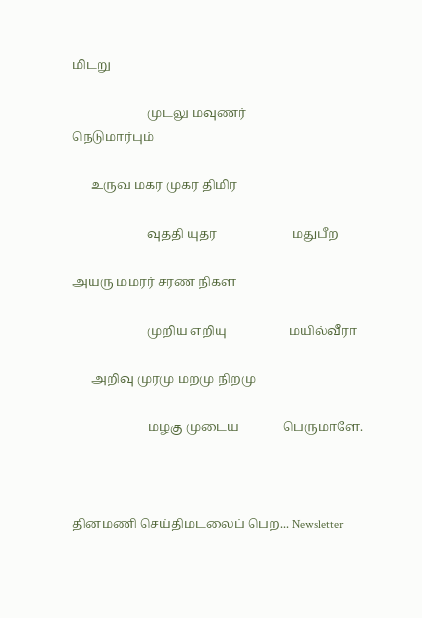மிடறு

                        முடலு மவுணர்               நெடுமார்பும்

      உருவ மகர முகர திமிர

                        வுததி யுதர                        மதுபீற

அயரு மமரர் சரண நிகள

                        முறிய எறியு                    மயில்வீரா

      அறிவு முரமு மறமு நிறமு

                        மழகு முடைய              பெருமாளே.



தினமணி செய்திமடலைப் பெற... Newsletter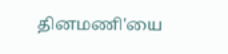தினமணி'யை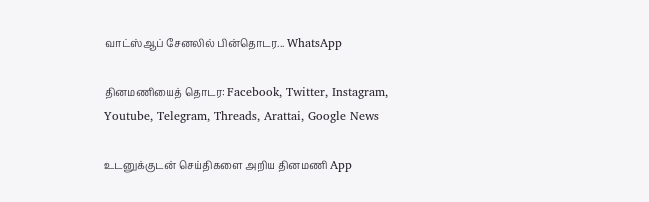வாட்ஸ்ஆப் சேனலில் பின்தொடர... WhatsApp

தினமணியைத் தொடர: Facebook, Twitter, Instagram, Youtube, Telegram, Threads, Arattai, Google News

உடனுக்குடன் செய்திகளை அறிய தினமணி App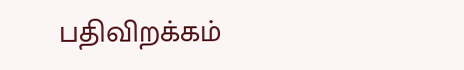பதிவிறக்கம்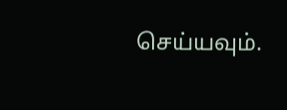செய்யவும்.